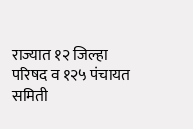राज्यात १२ जिल्हा परिषद व १२५ पंचायत समिती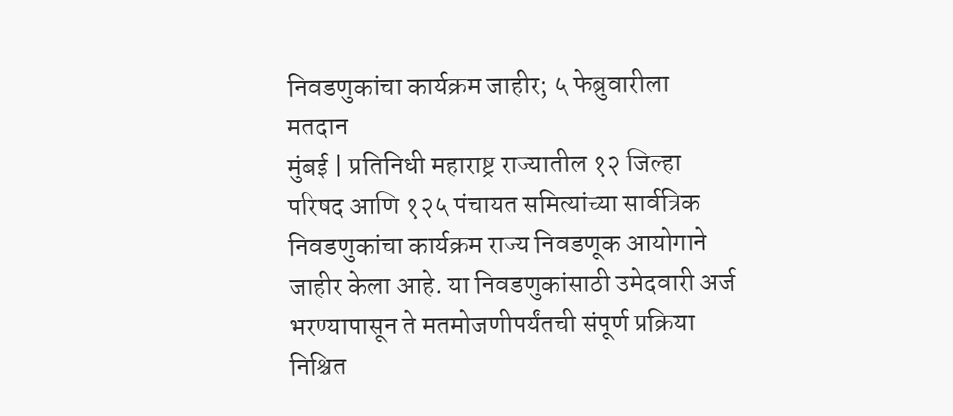निवडणुकांचा कार्यक्रम जाहीर; ५ फेब्रुवारीला मतदान
मुंबई | प्रतिनिधी महाराष्ट्र राज्यातील १२ जिल्हा परिषद आणि १२५ पंचायत समित्यांच्या सार्वत्रिक निवडणुकांचा कार्यक्रम राज्य निवडणूक आयोगाने जाहीर केला आहे. या निवडणुकांसाठी उमेदवारी अर्ज भरण्यापासून ते मतमोजणीपर्यंतची संपूर्ण प्रक्रिया निश्चित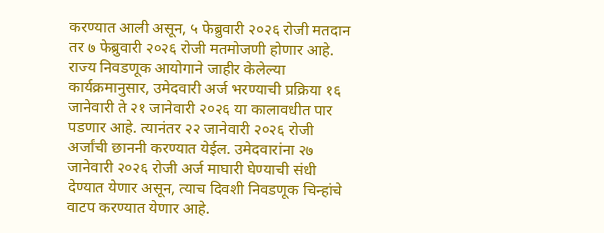करण्यात आली असून, ५ फेब्रुवारी २०२६ रोजी मतदान तर ७ फेब्रुवारी २०२६ रोजी मतमोजणी होणार आहे.
राज्य निवडणूक आयोगाने जाहीर केलेल्या कार्यक्रमानुसार, उमेदवारी अर्ज भरण्याची प्रक्रिया १६ जानेवारी ते २१ जानेवारी २०२६ या कालावधीत पार पडणार आहे. त्यानंतर २२ जानेवारी २०२६ रोजी अर्जांची छाननी करण्यात येईल. उमेदवारांना २७ जानेवारी २०२६ रोजी अर्ज माघारी घेण्याची संधी देण्यात येणार असून, त्याच दिवशी निवडणूक चिन्हांचे वाटप करण्यात येणार आहे.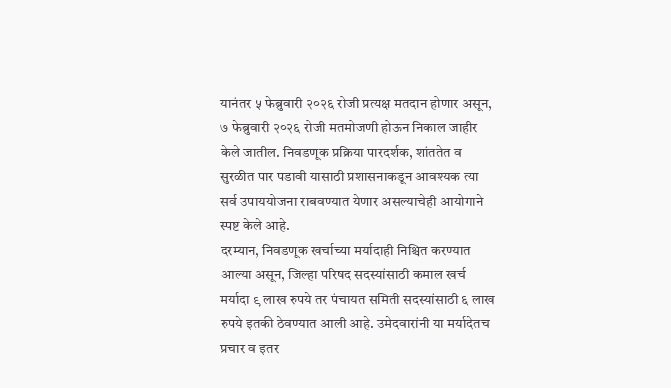यानंतर ५ फेब्रुवारी २०२६ रोजी प्रत्यक्ष मतदान होणार असून, ७ फेब्रुवारी २०२६ रोजी मतमोजणी होऊन निकाल जाहीर केले जातील. निवडणूक प्रक्रिया पारदर्शक, शांततेत व सुरळीत पार पडावी यासाठी प्रशासनाकडून आवश्यक त्या सर्व उपाययोजना राबवण्यात येणार असल्याचेही आयोगाने स्पष्ट केले आहे.
दरम्यान, निवडणूक खर्चाच्या मर्यादाही निश्चित करण्यात आल्या असून, जिल्हा परिषद सदस्यांसाठी कमाल खर्च मर्यादा ९ लाख रुपये तर पंचायत समिती सदस्यांसाठी ६ लाख रुपये इतकी ठेवण्यात आली आहे. उमेदवारांनी या मर्यादेतच प्रचार व इतर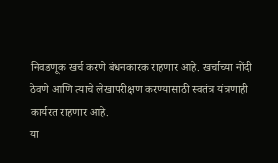निवडणूक खर्च करणे बंधनकारक राहणार आहे. खर्चाच्या नोंदी ठेवणे आणि त्याचे लेखापरीक्षण करण्यासाठी स्वतंत्र यंत्रणाही कार्यरत राहणार आहे.
या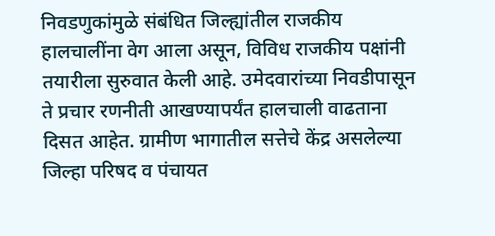निवडणुकांमुळे संबंधित जिल्ह्यांतील राजकीय हालचालींना वेग आला असून, विविध राजकीय पक्षांनी तयारीला सुरुवात केली आहे. उमेदवारांच्या निवडीपासून ते प्रचार रणनीती आखण्यापर्यंत हालचाली वाढताना दिसत आहेत. ग्रामीण भागातील सत्तेचे केंद्र असलेल्या जिल्हा परिषद व पंचायत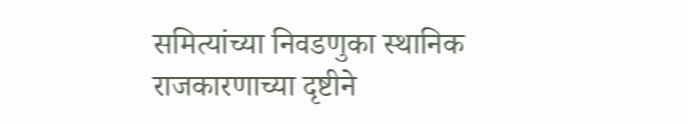समित्यांच्या निवडणुका स्थानिक राजकारणाच्या दृष्टीने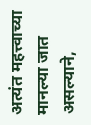अत्यंत महत्त्वाच्या मानल्या जात असल्याने,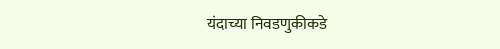यंदाच्या निवडणुकीकडे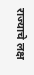राज्याचे लक्ष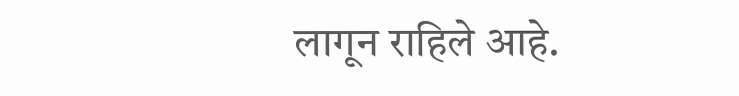लागून राहिले आहे.